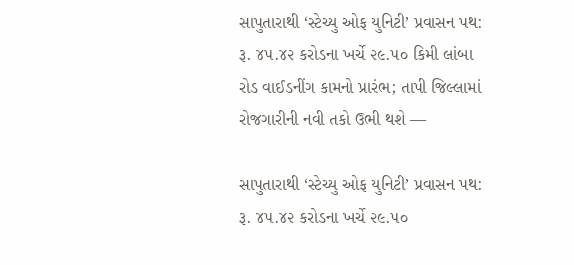સાપુતારાથી ‘સ્ટેચ્યુ ઓફ યુનિટી’ પ્રવાસન પથ: રૂ. ૪૫.૪૨ કરોડના ખર્ચે ૨૯.૫૦ કિમી લાંબા રોડ વાઈડનીંગ કામનો પ્રારંભ; તાપી જિલ્લામાં રોજગારીની નવી તકો ઉભી થશે —

સાપુતારાથી ‘સ્ટેચ્યુ ઓફ યુનિટી’ પ્રવાસન પથ: રૂ. ૪૫.૪૨ કરોડના ખર્ચે ૨૯.૫૦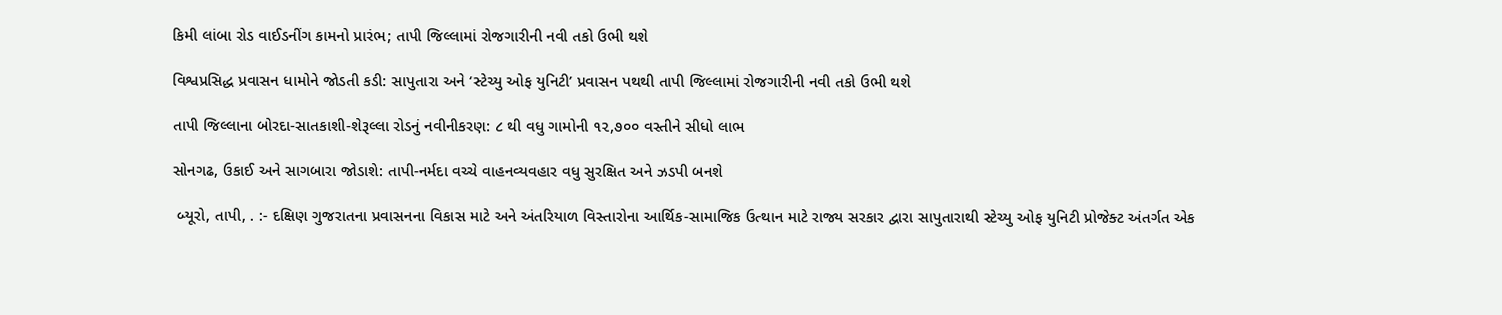કિમી લાંબા રોડ વાઈડનીંગ કામનો પ્રારંભ; તાપી જિલ્લામાં રોજગારીની નવી તકો ઉભી થશે

વિશ્વપ્રસિદ્ધ પ્રવાસન ધામોને જોડતી કડી: સાપુતારા અને ‘સ્ટેચ્યુ ઓફ યુનિટી’ પ્રવાસન પથથી તાપી જિલ્લામાં રોજગારીની નવી તકો ઉભી થશે

તાપી જિલ્લાના બોરદા-સાતકાશી-શેરૂલ્લા રોડનું નવીનીકરણ: ૮ થી વધુ ગામોની ૧૨,૭૦૦ વસ્તીને સીધો લાભ

સોનગઢ, ઉકાઈ અને સાગબારા જોડાશે: તાપી-નર્મદા વચ્ચે વાહનવ્યવહાર વધુ સુરક્ષિત અને ઝડપી બનશે

 બ્યૂરો, તાપી, . :- દક્ષિણ ગુજરાતના પ્રવાસનના વિકાસ માટે અને અંતરિયાળ વિસ્તારોના આર્થિક-સામાજિક ઉત્થાન માટે રાજ્ય સરકાર દ્વારા સાપુતારાથી સ્ટેચ્યુ ઓફ યુનિટી પ્રોજેક્ટ અંતર્ગત એક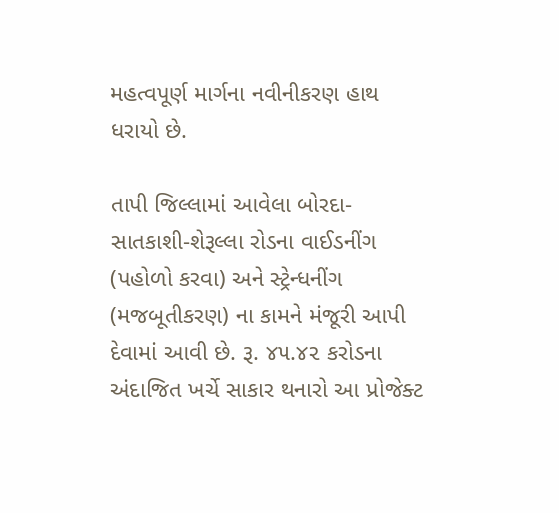મહત્વપૂર્ણ માર્ગના નવીનીકરણ હાથ ધરાયો છે.

તાપી જિલ્લામાં આવેલા બોરદા-સાતકાશી-શેરૂલ્લા રોડના વાઈડનીંગ (પહોળો કરવા) અને સ્ટ્રેન્ધનીંગ (મજબૂતીકરણ) ના કામને મંજૂરી આપી દેવામાં આવી છે. રૂ. ૪૫.૪૨ કરોડના અંદાજિત ખર્ચે સાકાર થનારો આ પ્રોજેક્ટ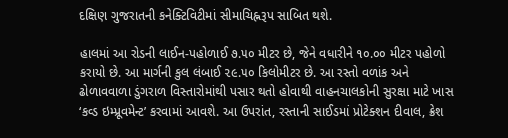દક્ષિણ ગુજરાતની કનેક્ટિવિટીમાં સીમાચિહ્નરૂપ સાબિત થશે.

હાલમાં આ રોડની લાઈન-પહોળાઈ ૭.૫૦ મીટર છે, જેને વધારીને ૧૦.૦૦ મીટર પહોળો કરાયો છે. આ માર્ગની કુલ લંબાઈ ૨૯.૫૦ કિલોમીટર છે. આ રસ્તો વળાંક અને ઢોળાવવાળા ડુંગરાળ વિસ્તારોમાંથી પસાર થતો હોવાથી વાહનચાલકોની સુરક્ષા માટે ખાસ ‘કવ્ડ ઇમ્પ્રૂવમેન્ટ’ કરવામાં આવશે. આ ઉપરાંત, રસ્તાની સાઈડમાં પ્રોટેક્શન દીવાલ, ક્રેશ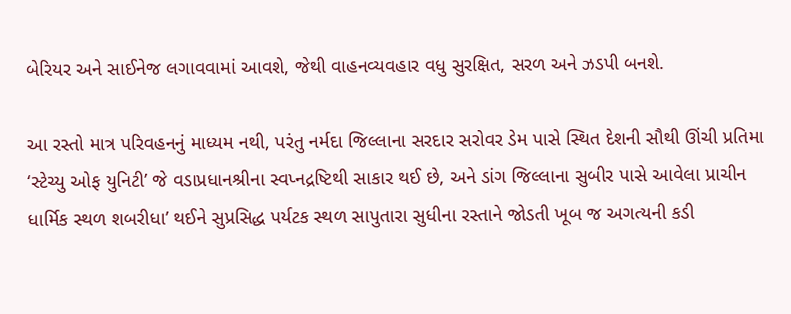બેરિયર અને સાઈનેજ લગાવવામાં આવશે, જેથી વાહનવ્યવહાર વધુ સુરક્ષિત, સરળ અને ઝડપી બનશે.

આ રસ્તો માત્ર પરિવહનનું માધ્યમ નથી, પરંતુ નર્મદા જિલ્લાના સરદાર સરોવર ડેમ પાસે સ્થિત દેશની સૌથી ઊંચી પ્રતિમા ‘સ્ટેચ્યુ ઓફ યુનિટી’ જે વડાપ્રધાનશ્રીના સ્વપ્નદ્રષ્ટિથી સાકાર થઈ છે, અને ડાંગ જિલ્લાના સુબીર પાસે આવેલા પ્રાચીન ધાર્મિક સ્થળ શબરીધા’ થઈને સુપ્રસિદ્ધ પર્યટક સ્થળ સાપુતારા સુધીના રસ્તાને જોડતી ખૂબ જ અગત્યની કડી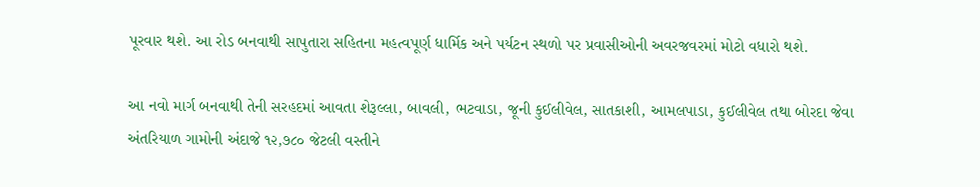પૂરવાર થશે. આ રોડ બનવાથી સાપુતારા સહિતના મહત્વપૂર્ણ ધાર્મિક અને પર્યટન સ્થળો પર પ્રવાસીઓની અવરજવરમાં મોટો વધારો થશે.

આ નવો માર્ગ બનવાથી તેની સરહદમાં આવતા શેરૂલ્લા, બાવલી, ભટવાડા, જૂની કુઈલીવેલ, સાતકાશી, આમલપાડા, કુઈલીવેલ તથા બોરદા જેવા અંતરિયાળ ગામોની અંદાજે ૧૨,૭૮૦ જેટલી વસ્તીને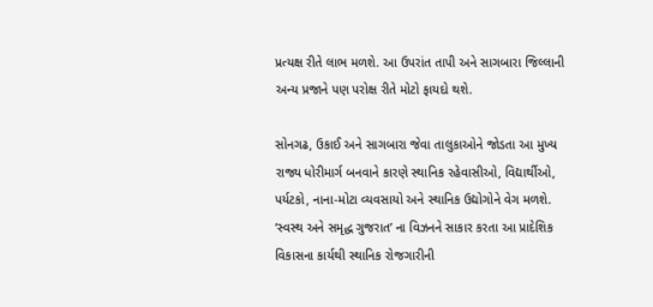પ્રત્યક્ષ રીતે લાભ મળશે. આ ઉપરાંત તાપી અને સાગબારા જિલ્લાની અન્ય પ્રજાને પણ પરોક્ષ રીતે મોટો ફાયદો થશે.

સોનગઢ, ઉકાઈ અને સાગબારા જેવા તાલુકાઓને જોડતા આ મુખ્ય રાજ્ય ધોરીમાર્ગ બનવાને કારણે સ્થાનિક રહેવાસીઓ, વિદ્યાર્થીઓ, પર્યટકો, નાના-મોટા વ્યવસાયો અને સ્થાનિક ઉદ્યોગોને વેગ મળશે. ‘સ્વસ્થ અને સમૃદ્ધ ગુજરાત’ ના વિઝનને સાકાર કરતા આ પ્રાદેશિક વિકાસના કાર્યથી સ્થાનિક રોજગારીની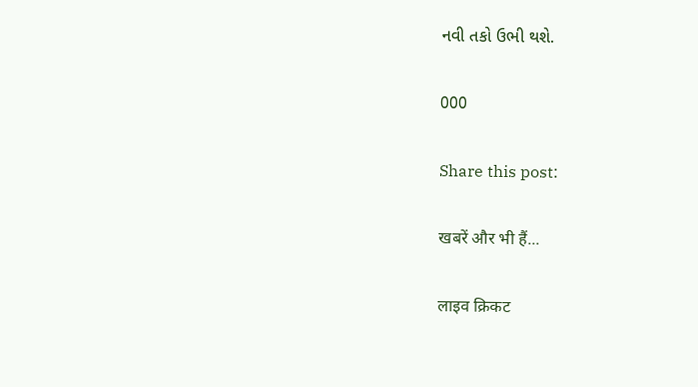નવી તકો ઉભી થશે.

000

Share this post:

खबरें और भी हैं...

लाइव क्रिकट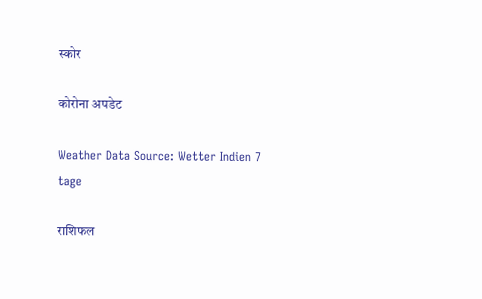स्कोर

कोरोना अपडेट

Weather Data Source: Wetter Indien 7 tage

राशिफल